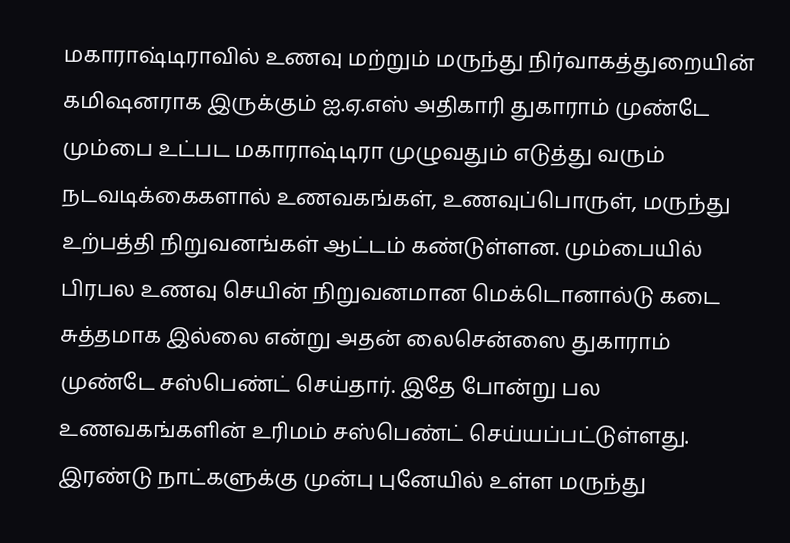மகாராஷ்டிராவில் உணவு மற்றும் மருந்து நிர்வாகத்துறையின் கமிஷனராக இருக்கும் ஐ.ஏ.எஸ் அதிகாரி துகாராம் முண்டே மும்பை உட்பட மகாராஷ்டிரா முழுவதும் எடுத்து வரும் நடவடிக்கைகளால் உணவகங்கள், உணவுப்பொருள், மருந்து உற்பத்தி நிறுவனங்கள் ஆட்டம் கண்டுள்ளன. மும்பையில் பிரபல உணவு செயின் நிறுவனமான மெக்டொனால்டு கடை சுத்தமாக இல்லை என்று அதன் லைசென்ஸை துகாராம் முண்டே சஸ்பெண்ட் செய்தார். இதே போன்று பல உணவகங்களின் உரிமம் சஸ்பெண்ட் செய்யப்பட்டுள்ளது. இரண்டு நாட்களுக்கு முன்பு புனேயில் உள்ள மருந்து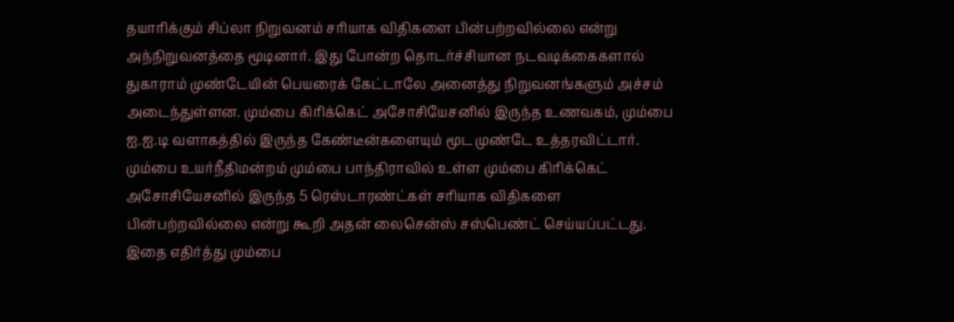தயாரிக்கும் சிப்லா நிறுவனம் சரியாக விதிகளை பின்பற்றவில்லை என்று அந்நிறுவனத்தை மூடினார். இது போன்ற தொடர்ச்சியான நடவடிக்கைகளால் துகாராம் முண்டேயின் பெயரைக் கேட்டாலே அனைத்து நிறுவனங்களும் அச்சம் அடைந்துள்ளன. மும்பை கிரிக்கெட் அசோசியேசனில் இருந்த உணவகம், மும்பை ஐ.ஐ.டி வளாகத்தில் இருந்த கேண்டீன்களையும் மூட முண்டே உத்தரவிட்டார். மும்பை உயர்நீதிமன்றம் மும்பை பாந்திராவில் உள்ள மும்பை கிரிக்கெட் அசோசியேசனில் இருந்த 5 ரெஸ்டாரண்ட்கள் சரியாக விதிகளை பின்பற்றவில்லை என்று கூறி அதன் லைசென்ஸ் சஸ்பெண்ட் செய்யப்பட்டது. இதை எதிர்த்து மும்பை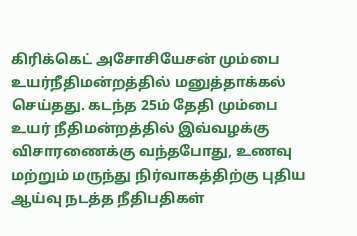கிரிக்கெட் அசோசியேசன் மும்பை உயர்நீதிமன்றத்தில் மனுத்தாக்கல் செய்தது. கடந்த 25ம் தேதி மும்பை உயர் நீதிமன்றத்தில் இவ்வழக்கு விசாரணைக்கு வந்தபோது, உணவு மற்றும் மருந்து நிர்வாகத்திற்கு புதிய ஆய்வு நடத்த நீதிபதிகள்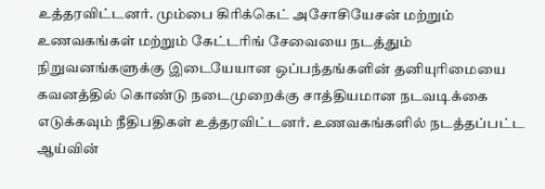உத்தரவிட்டனர். மும்பை கிரிக்கெட் அசோசியேசன் மற்றும் உணவகங்கள் மற்றும் கேட்டரிங் சேவையை நடத்தும் நிறுவனங்களுக்கு இடையேயான ஒப்பந்தங்களின் தனியுரிமையை கவனத்தில் கொண்டு நடைமுறைக்கு சாத்தியமான நடவடிக்கை எடுக்கவும் நீதிபதிகள் உத்தரவிட்டனர். உணவகங்களில் நடத்தப்பட்ட ஆய்வின்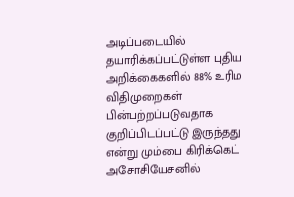அடிப்படையில் தயாரிக்கப்பட்டுள்ள புதிய அறிக்கைகளில் 88% உரிம விதிமுறைகள் பின்பற்றப்படுவதாக குறிப்பிடப்பட்டு இருந்தது என்று மும்பை கிரிக்கெட் அசோசியேசனில்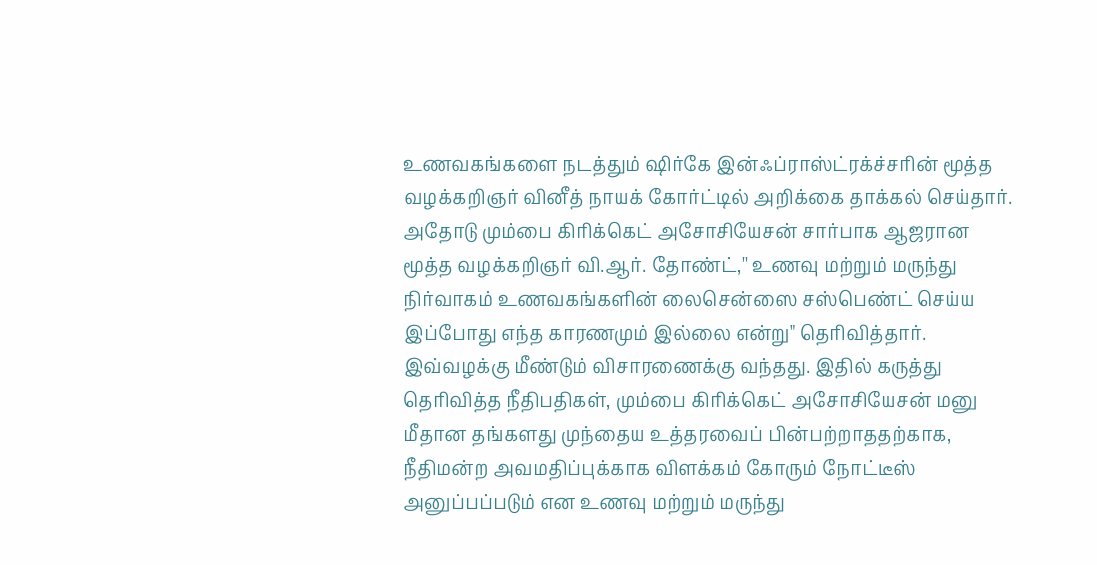உணவகங்களை நடத்தும் ஷிர்கே இன்ஃப்ராஸ்ட்ரக்ச்சரின் மூத்த வழக்கறிஞர் வினீத் நாயக் கோர்ட்டில் அறிக்கை தாக்கல் செய்தார். அதோடு மும்பை கிரிக்கெட் அசோசியேசன் சார்பாக ஆஜரான மூத்த வழக்கறிஞர் வி.ஆர். தோண்ட்,'' உணவு மற்றும் மருந்து நிர்வாகம் உணவகங்களின் லைசென்ஸை சஸ்பெண்ட் செய்ய இப்போது எந்த காரணமும் இல்லை என்று" தெரிவித்தார். இவ்வழக்கு மீண்டும் விசாரணைக்கு வந்தது. இதில் கருத்து தெரிவித்த நீதிபதிகள், மும்பை கிரிக்கெட் அசோசியேசன் மனு மீதான தங்களது முந்தைய உத்தரவைப் பின்பற்றாததற்காக, நீதிமன்ற அவமதிப்புக்காக விளக்கம் கோரும் நோட்டீஸ் அனுப்பப்படும் என உணவு மற்றும் மருந்து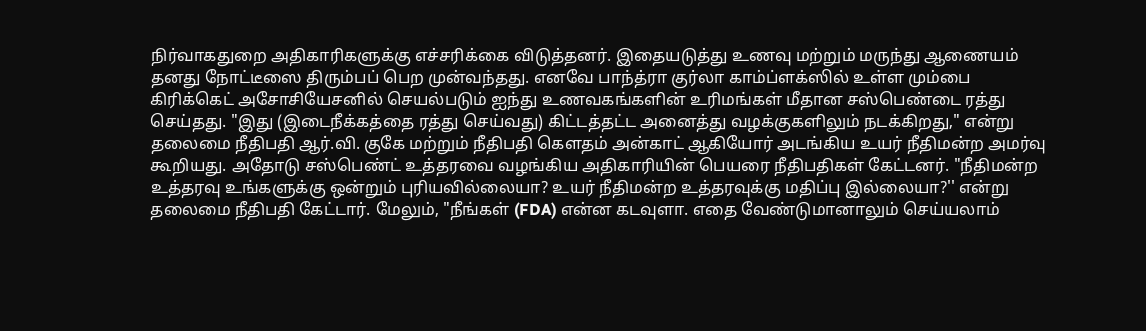நிர்வாகதுறை அதிகாரிகளுக்கு எச்சரிக்கை விடுத்தனர். இதையடுத்து உணவு மற்றும் மருந்து ஆணையம் தனது நோட்டீஸை திரும்பப் பெற முன்வந்தது. எனவே பாந்த்ரா குர்லா காம்ப்ளக்ஸில் உள்ள மும்பை கிரிக்கெட் அசோசியேசனில் செயல்படும் ஐந்து உணவகங்களின் உரிமங்கள் மீதான சஸ்பெண்டை ரத்து செய்தது. "இது (இடைநீக்கத்தை ரத்து செய்வது) கிட்டத்தட்ட அனைத்து வழக்குகளிலும் நடக்கிறது," என்று தலைமை நீதிபதி ஆர்.வி. குகே மற்றும் நீதிபதி கௌதம் அன்காட் ஆகியோர் அடங்கிய உயர் நீதிமன்ற அமர்வு கூறியது. அதோடு சஸ்பெண்ட் உத்தரவை வழங்கிய அதிகாரியின் பெயரை நீதிபதிகள் கேட்டனர். "நீதிமன்ற உத்தரவு உங்களுக்கு ஒன்றும் புரியவில்லையா? உயர் நீதிமன்ற உத்தரவுக்கு மதிப்பு இல்லையா?'' என்று தலைமை நீதிபதி கேட்டார். மேலும், "நீங்கள் (FDA) என்ன கடவுளா. எதை வேண்டுமானாலும் செய்யலாம்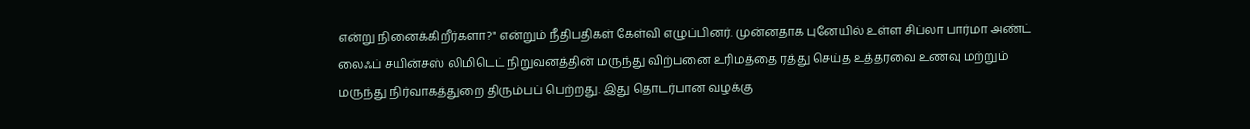என்று நினைக்கிறீர்களா?" என்றும் நீதிபதிகள் கேள்வி எழுப்பினர். முன்னதாக புனேயில் உள்ள சிப்லா பார்மா அண்ட் லைஃப் சயின்சஸ் லிமிடெட் நிறுவனத்தின் மருந்து விற்பனை உரிமத்தை ரத்து செய்த உத்தரவை உணவு மற்றும் மருந்து நிர்வாகத்துறை திரும்பப் பெற்றது. இது தொடர்பான வழக்கு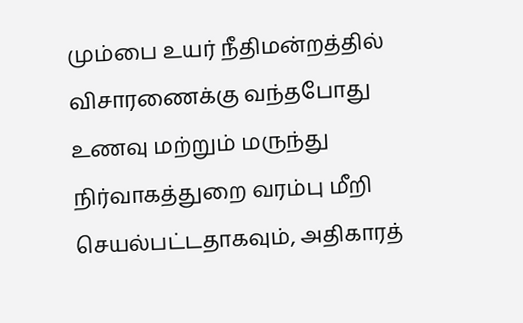மும்பை உயர் நீதிமன்றத்தில் விசாரணைக்கு வந்தபோது உணவு மற்றும் மருந்து நிர்வாகத்துறை வரம்பு மீறி செயல்பட்டதாகவும், அதிகாரத்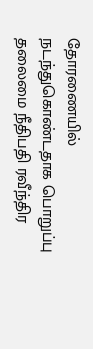தோரணையில் நடந்துகொண்டதாக பொறுப்பு தலைமை நீதிபதி ரவீந்திர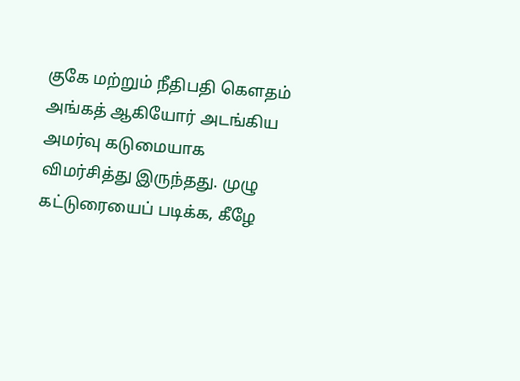குகே மற்றும் நீதிபதி கௌதம் அங்கத் ஆகியோர் அடங்கிய அமர்வு கடுமையாக விமர்சித்து இருந்தது. முழு கட்டுரையைப் படிக்க, கீழே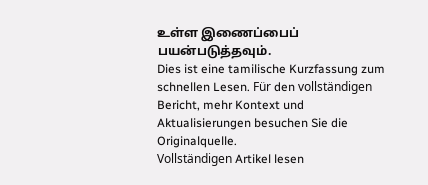உள்ள இணைப்பைப் பயன்படுத்தவும்.
Dies ist eine tamilische Kurzfassung zum schnellen Lesen. Für den vollständigen Bericht, mehr Kontext und Aktualisierungen besuchen Sie die Originalquelle.
Vollständigen Artikel lesen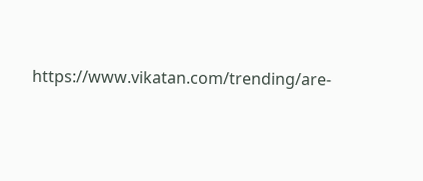https://www.vikatan.com/trending/are-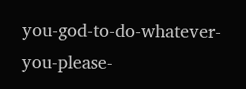you-god-to-do-whatever-you-please-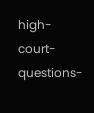high-court-questions-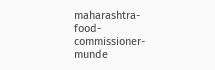maharashtra-food-commissioner-munde